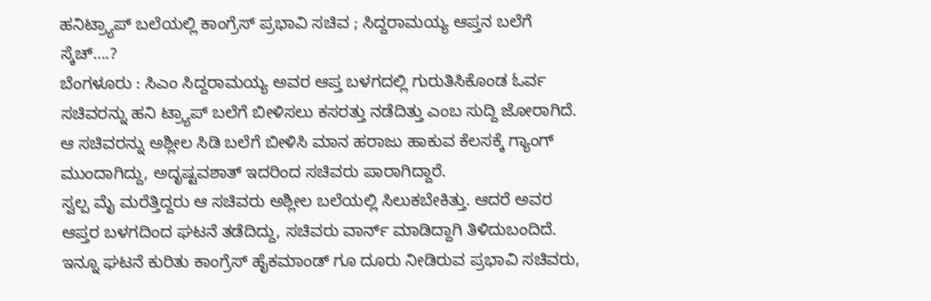ಹನಿಟ್ರ್ಯಾಪ್ ಬಲೆಯಲ್ಲಿ ಕಾಂಗ್ರೆಸ್ ಪ್ರಭಾವಿ ಸಚಿವ ; ಸಿದ್ದರಾಮಯ್ಯ ಆಪ್ತನ ಬಲೆಗೆ ಸ್ಕೆಚ್….?
ಬೆಂಗಳೂರು : ಸಿಎಂ ಸಿದ್ದರಾಮಯ್ಯ ಅವರ ಆಪ್ತ ಬಳಗದಲ್ಲಿ ಗುರುತಿಸಿಕೊಂಡ ಓರ್ವ ಸಚಿವರನ್ನು ಹನಿ ಟ್ರ್ಯಾಪ್ ಬಲೆಗೆ ಬೀಳಿಸಲು ಕಸರತ್ತು ನಡೆದಿತ್ತು ಎಂಬ ಸುದ್ದಿ ಜೋರಾಗಿದೆ.
ಆ ಸಚಿವರನ್ನು ಅಶ್ಲೀಲ ಸಿಡಿ ಬಲೆಗೆ ಬೀಳಿಸಿ ಮಾನ ಹರಾಜು ಹಾಕುವ ಕೆಲಸಕ್ಕೆ ಗ್ಯಾಂಗ್ ಮುಂದಾಗಿದ್ದು, ಅದೃಷ್ಟವಶಾತ್ ಇದರಿಂದ ಸಚಿವರು ಪಾರಾಗಿದ್ದಾರೆ.
ಸ್ವಲ್ಪ ಮೈ ಮರೆತ್ತಿದ್ದರು ಆ ಸಚಿವರು ಅಶ್ಲೀಲ ಬಲೆಯಲ್ಲಿ ಸಿಲುಕಬೇಕಿತ್ತು. ಆದರೆ ಅವರ ಆಪ್ತರ ಬಳಗದಿಂದ ಘಟನೆ ತಡೆದಿದ್ದು, ಸಚಿವರು ವಾರ್ನ್ ಮಾಡಿದ್ದಾಗಿ ತಿಳಿದುಬಂದಿದೆ.
ಇನ್ನೂ ಘಟನೆ ಕುರಿತು ಕಾಂಗ್ರೆಸ್ ಹೈಕಮಾಂಡ್ ಗೂ ದೂರು ನೀಡಿರುವ ಪ್ರಭಾವಿ ಸಚಿವರು,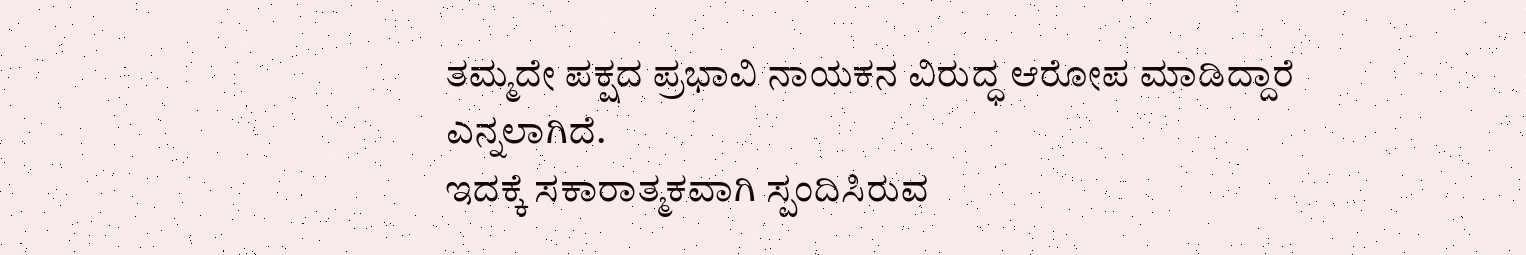ತಮ್ಮದೇ ಪಕ್ಷದ ಪ್ರಭಾವಿ ನಾಯಕನ ವಿರುದ್ಧ ಆರೋಪ ಮಾಡಿದ್ದಾರೆ ಎನ್ನಲಾಗಿದೆ.
ಇದಕ್ಕೆ ಸಕಾರಾತ್ಮಕವಾಗಿ ಸ್ಪಂದಿಸಿರುವ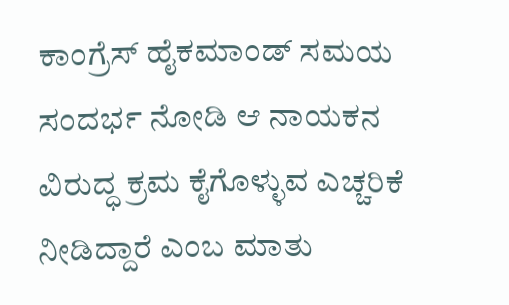ಕಾಂಗ್ರೆಸ್ ಹೈಕಮಾಂಡ್ ಸಮಯ ಸಂದರ್ಭ ನೋಡಿ ಆ ನಾಯಕನ ವಿರುದ್ಧ ಕ್ರಮ ಕೈಗೊಳ್ಳುವ ಎಚ್ಚರಿಕೆ ನೀಡಿದ್ದಾರೆ ಎಂಬ ಮಾತು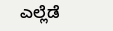ಎಲ್ಲೆಡೆ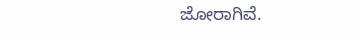ಜೋರಾಗಿವೆ.